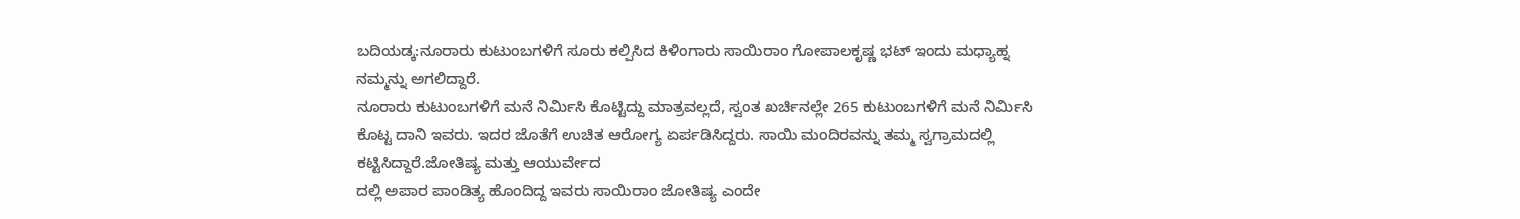ಬದಿಯಡ್ಕ:ನೂರಾರು ಕುಟುಂಬಗಳಿಗೆ ಸೂರು ಕಲ್ಪಿಸಿದ ಕಿಳಿಂಗಾರು ಸಾಯಿರಾಂ ಗೋಪಾಲಕೃಷ್ಣ ಭಟ್ ಇಂದು ಮಧ್ಯಾಹ್ನ ನಮ್ಮನ್ನು ಅಗಲಿದ್ದಾರೆ.
ನೂರಾರು ಕುಟುಂಬಗಳಿಗೆ ಮನೆ ನಿರ್ಮಿಸಿ ಕೊಟ್ಟಿದ್ದು ಮಾತ್ರವಲ್ಲದೆ, ಸ್ವಂತ ಖರ್ಚಿನಲ್ಲೇ 265 ಕುಟುಂಬಗಳಿಗೆ ಮನೆ ನಿರ್ಮಿಸಿ ಕೊಟ್ಟ ದಾನಿ ಇವರು. ಇದರ ಜೊತೆಗೆ ಉಚಿತ ಆರೋಗ್ಯ ಏರ್ಪಡಿಸಿದ್ದರು. ಸಾಯಿ ಮಂದಿರವನ್ನು ತಮ್ಮ ಸ್ವಗ್ರಾಮದಲ್ಲಿ ಕಟ್ಟಿಸಿದ್ದಾರೆ.ಜೋತಿಷ್ಯ ಮತ್ತು ಆಯುರ್ವೇದ
ದಲ್ಲಿ ಅಪಾರ ಪಾಂಡಿತ್ಯ ಹೊಂದಿದ್ದ ಇವರು ಸಾಯಿರಾಂ ಜೋತಿಷ್ಯ ಎಂದೇ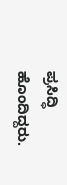ಪ್ರಸಿದ್ಧಿ ಹೊಂದಿದ್ದರು.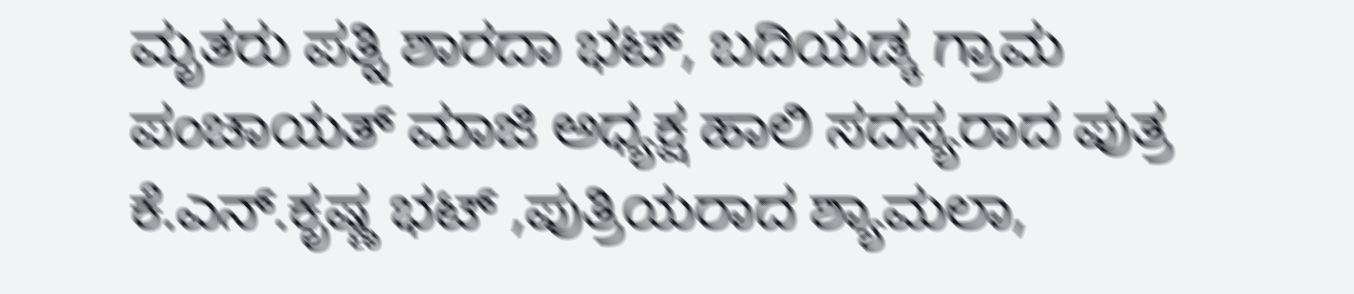ಮೃತರು ಪತ್ನಿ ಶಾರದಾ ಭಟ್, ಬದಿಯಡ್ಕ ಗ್ರಾಮ ಪಂಚಾಯತ್ ಮಾಜಿ ಅಧ್ಯಕ್ಷ ಹಾಲಿ ಸದಸ್ಯರಾದ ಪುತ್ರ ಕೆ.ಎನ್.ಕೃಷ್ಣ ಭಟ್ ,ಪುತ್ರಿಯರಾದ ಶ್ಯಾಮಲಾ,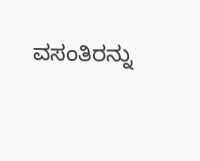ವಸಂತಿರನ್ನು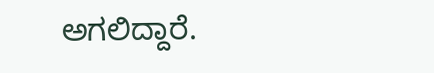ಅಗಲಿದ್ದಾರೆ.